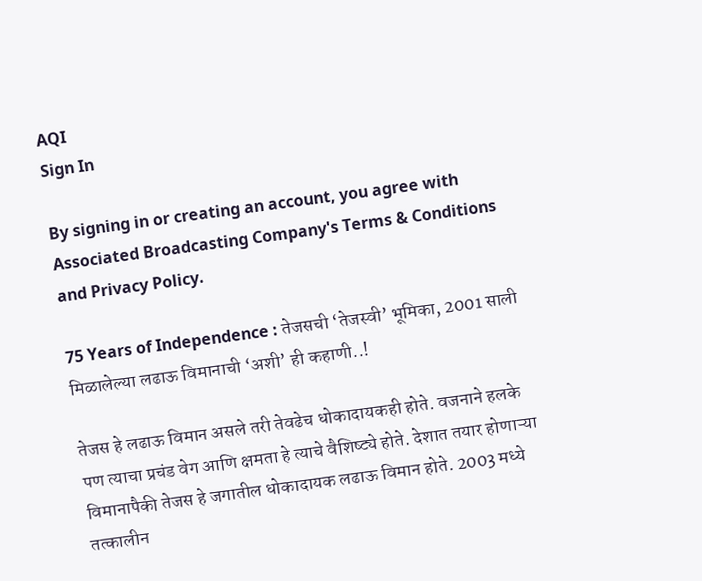AQI
Sign In

By signing in or creating an account, you agree with Associated Broadcasting Company's Terms & Conditions and Privacy Policy.

75 Years of Independence : तेजसची ‘तेजस्वी’ भूमिका, 2001 साली मिळालेल्या लढाऊ विमानाची ‘अशी’ ही कहाणी..!

तेजस हे लढाऊ विमान असले तरी तेवढेच धोकादायकही होते. वजनाने हलके पण त्याचा प्रचंड वेग आणि क्षमता हे त्याचे वैशिष्ट्ये होते. देशात तयार होणाऱ्या विमानापैकी तेजस हे जगातील धोकादायक लढाऊ विमान होते. 2003 मध्ये तत्कालीन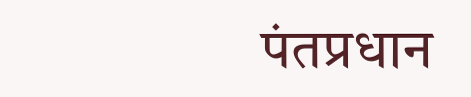पंतप्रधान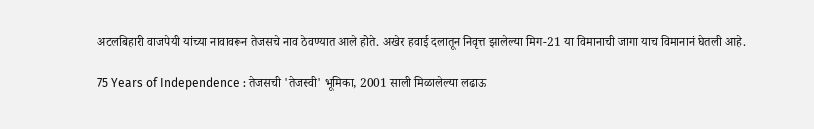अटलबिहारी वाजपेयी यांच्या नावावरून तेजसचे नाव ठेवण्यात आले होते. अखेर हवाई दलातून निवृत्त झालेल्या मिग-21 या विमानाची जागा याच विमानानं घेतली आहे.

75 Years of Independence : तेजसची 'तेजस्वी' भूमिका, 2001 साली मिळालेल्या लढाऊ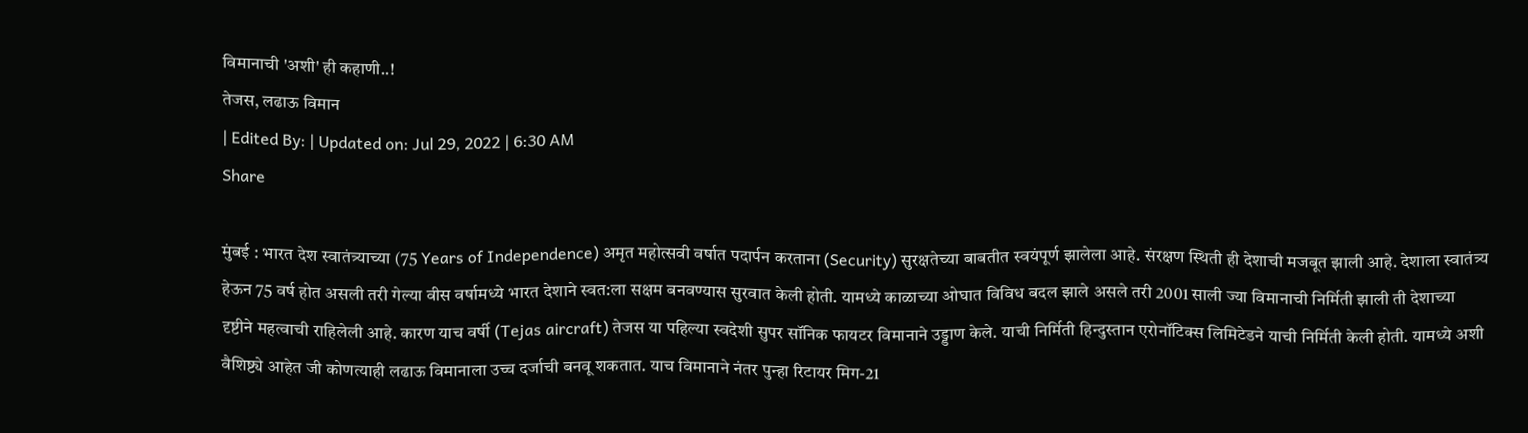विमानाची 'अशी' ही कहाणी..!
तेजस, लढाऊ विमान
| Edited By: | Updated on: Jul 29, 2022 | 6:30 AM
Share

मुंबई : भारत देश स्वातंत्र्याच्या (75 Years of Independence) अमृत महोत्सवी वर्षात पदार्पन करताना (Security) सुरक्षतेच्या बाबतीत स्वयंपूर्ण झालेला आहे. संरक्षण स्थिती ही देशाची मजबूत झाली आहे. देशाला स्वातंत्र्य हेऊन 75 वर्ष होत असली तरी गेल्या वीस वर्षामध्ये भारत देशाने स्वत:ला सक्षम बनवण्यास सुरवात केली होती. यामध्ये काळाच्या ओघात विविध बदल झाले असले तरी 2001 साली ज्या विमानाची निर्मिती झाली ती देशाच्या दृष्टीने महत्वाची राहिलेली आहे. कारण याच वर्षी (Tejas aircraft) तेजस या पहिल्या स्वदेशी सुपर सॉनिक फायटर विमानाने उड्डाण केले. याची निर्मिती हिन्दुस्तान एरोनॉटिक्स लिमिटेडने याची निर्मिती केली होती. यामध्ये अशी वैशिष्ट्ये आहेत जी कोणत्याही लढाऊ विमानाला उच्च दर्जाची बनवू शकतात. याच विमानाने नंतर पुन्हा रिटायर मिग-21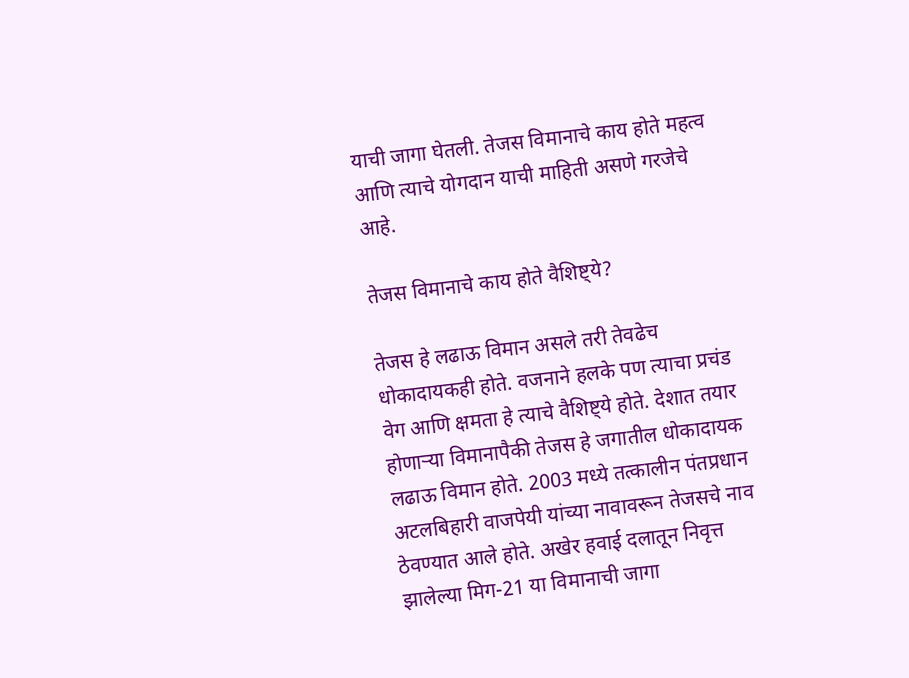याची जागा घेतली. तेजस विमानाचे काय होते महत्व आणि त्याचे योगदान याची माहिती असणे गरजेचे आहे.

तेजस विमानाचे काय होते वैशिष्ट्ये?

तेजस हे लढाऊ विमान असले तरी तेवढेच धोकादायकही होते. वजनाने हलके पण त्याचा प्रचंड वेग आणि क्षमता हे त्याचे वैशिष्ट्ये होते. देशात तयार होणाऱ्या विमानापैकी तेजस हे जगातील धोकादायक लढाऊ विमान होते. 2003 मध्ये तत्कालीन पंतप्रधान अटलबिहारी वाजपेयी यांच्या नावावरून तेजसचे नाव ठेवण्यात आले होते. अखेर हवाई दलातून निवृत्त झालेल्या मिग-21 या विमानाची जागा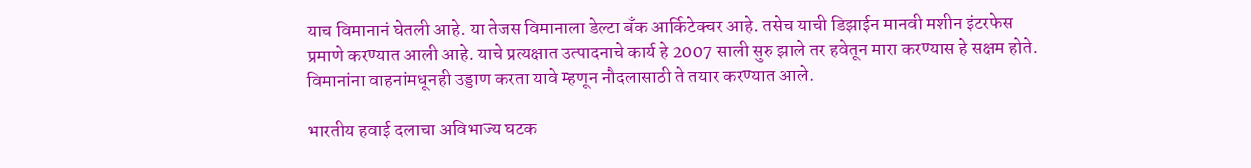याच विमानानं घेतली आहे. या तेजस विमानाला डेल्टा बँक आर्किटेक्चर आहे. तसेच याची डिझाईन मानवी मशीन इंटरफेस प्रमाणे करण्यात आली आहे. याचे प्रत्यक्षात उत्पादनाचे कार्य हे 2007 साली सुरु झाले तर हवेतून मारा करण्यास हे सक्षम होते. विमानांना वाहनांमधूनही उड्डाण करता यावे म्हणून नौदलासाठी ते तयार करण्यात आले.

भारतीय हवाई दलाचा अविभाज्य घटक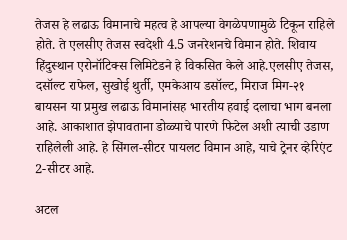तेजस हे लढाऊ विमानाचे महत्व हे आपल्या वेगळेपणामुळे टिकून राहिले होते. ते एलसीए तेजस स्वदेशी 4.5 जनरेशनचे विमान होते. शिवाय हिंदुस्थान एरोनॉटिक्स लिमिटेडने हे विकसित केले आहे.एलसीए तेजस, दसॉल्ट राफेल, सुखोई थुर्ती, एमकेआय डसॉल्ट, मिराज मिग-२१ बायसन या प्रमुख लढाऊ विमानांसह भारतीय हवाई दलाचा भाग बनला आहे. आकाशात झेपावताना डोळ्याचे पारणे फिटेल अशी त्याची उडाण राहिलेली आहे. हे सिंगल-सीटर पायलट विमान आहे, याचे ट्रेनर व्हेरिएंट 2-सीटर आहे.

अटल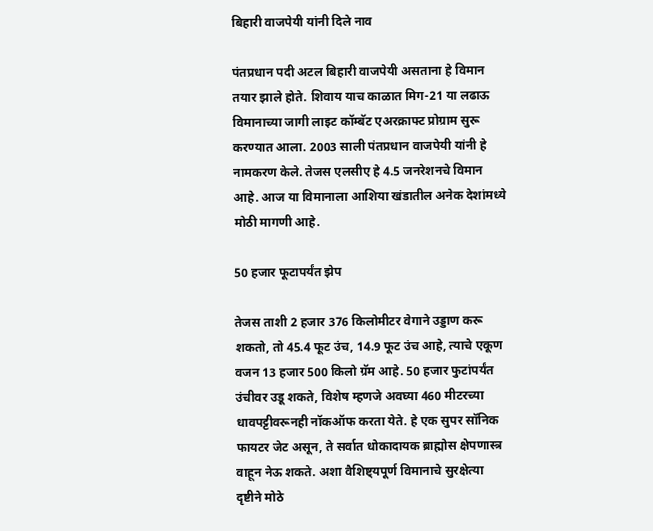बिहारी वाजपेयी यांनी दिले नाव

पंतप्रधान पदी अटल बिहारी वाजपेयी असताना हे विमान तयार झाले होते. शिवाय याच काळात मिग-21 या लढाऊ विमानाच्या जागी लाइट कॉम्बॅट एअरक्राफ्ट प्रोग्राम सुरू करण्यात आला. 2003 साली पंतप्रधान वाजपेयी यांनी हे नामकरण केले. तेजस एलसीए हे 4.5 जनरेशनचे विमान आहे. आज या विमानाला आशिया खंडातील अनेक देशांमध्ये मोठी मागणी आहे.

50 हजार फूटापर्यंत झेप

तेजस ताशी 2 हजार 376 किलोमीटर वेगाने उड्डाण करू शकतो, तो 45.4 फूट उंच, 14.9 फूट उंच आहे, त्याचे एकूण वजन 13 हजार 500 किलो ग्रॅम आहे. 50 हजार फुटांपर्यंत उंचीवर उडू शकते, विशेष म्हणजे अवघ्या 460 मीटरच्या धावपट्टीवरूनही नॉकऑफ करता येते. हे एक सुपर सॉनिक फायटर जेट असून, ते सर्वात धोकादायक ब्राह्मोस क्षेपणास्त्र वाहून नेऊ शकते. अशा वैशिष्ट्यपूर्ण विमानाचे सुरक्षेत्या दृष्टीने मोठे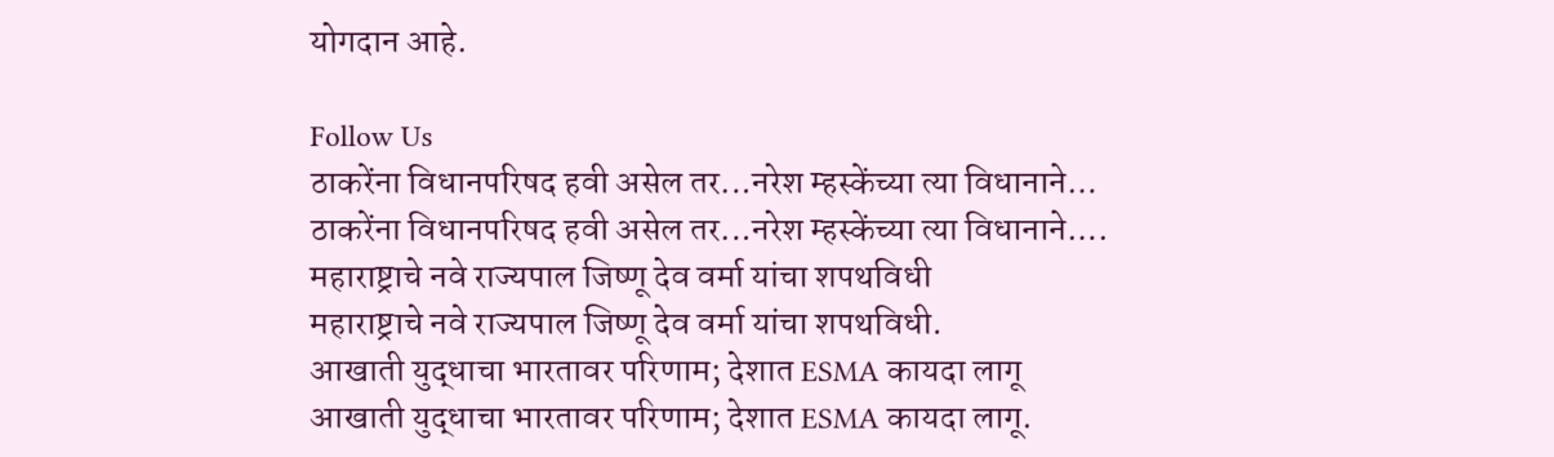योगदान आहे.

Follow Us
ठाकरेंना विधानपरिषद हवी असेल तर...नरेश म्हस्केंच्या त्या विधानाने...
ठाकरेंना विधानपरिषद हवी असेल तर...नरेश म्हस्केंच्या त्या विधानाने....
महाराष्ट्राचे नवे राज्यपाल जिष्णू देव वर्मा यांचा शपथविधी
महाराष्ट्राचे नवे राज्यपाल जिष्णू देव वर्मा यांचा शपथविधी.
आखाती युद्धाचा भारतावर परिणाम; देशात ESMA कायदा लागू
आखाती युद्धाचा भारतावर परिणाम; देशात ESMA कायदा लागू.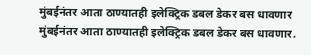मुंबईनंतर आता ठाण्यातही इलेक्ट्रिक डबल डेकर बस धावणार
मुंबईनंतर आता ठाण्यातही इलेक्ट्रिक डबल डेकर बस धावणार.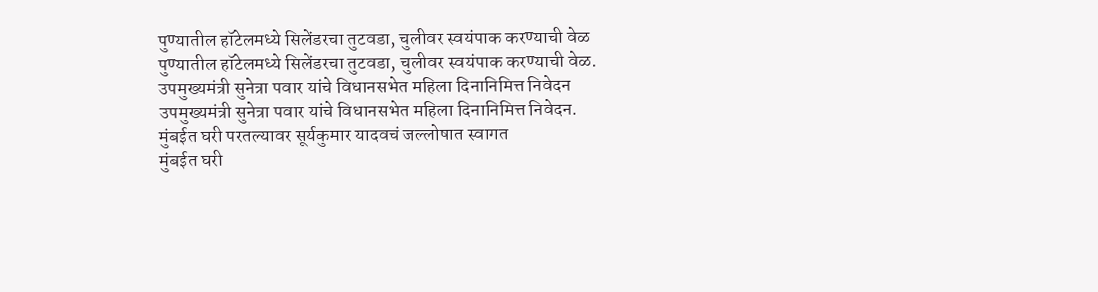पुण्यातील हॉटेलमध्ये सिलेंडरचा तुटवडा, चुलीवर स्वयंपाक करण्याची वेळ
पुण्यातील हॉटेलमध्ये सिलेंडरचा तुटवडा, चुलीवर स्वयंपाक करण्याची वेळ.
उपमुख्यमंत्री सुनेत्रा पवार यांचे विधानसभेत महिला दिनानिमित्त निवेदन
उपमुख्यमंत्री सुनेत्रा पवार यांचे विधानसभेत महिला दिनानिमित्त निवेदन.
मुंबईत घरी परतल्यावर सूर्यकुमार यादवचं जल्लोषात स्वागत
मुंबईत घरी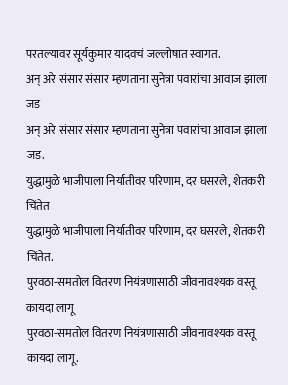परतल्यावर सूर्यकुमार यादवचं जल्लोषात स्वागत.
अन् अरे संसार संसार म्हणताना सुनेत्रा पवारांचा आवाज झाला जड
अन् अरे संसार संसार म्हणताना सुनेत्रा पवारांचा आवाज झाला जड.
युद्धामुळे भाजीपाला निर्यातीवर परिणाम, दर घसरले, शेतकरी चिंतेत
युद्धामुळे भाजीपाला निर्यातीवर परिणाम, दर घसरले, शेतकरी चिंतेत.
पुरवठा-समतोल वितरण नियंत्रणासाठी जीवनावश्यक वस्तू कायदा लागू
पुरवठा-समतोल वितरण नियंत्रणासाठी जीवनावश्यक वस्तू कायदा लागू.